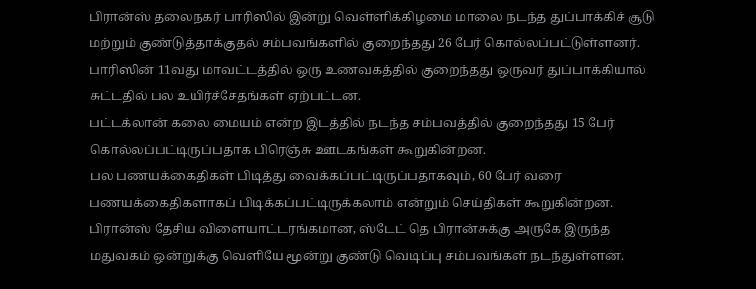பிரான்ஸ் தலைநகர் பாரிஸில் இன்று வெள்ளிக்கிழமை மாலை நடந்த துப்பாக்கிச் சூடு மற்றும் குண்டுத்தாக்குதல் சம்பவங்களில் குறைந்தது 26 பேர் கொல்லப்பட்டுள்ளனர்.
பாரிஸின் 11வது மாவட்டத்தில் ஒரு உணவகத்தில் குறைந்தது ஒருவர் துப்பாக்கியால் சுட்டதில் பல உயிர்ச்சேதங்கள் ஏற்பட்டன.
பட்டக்லான் கலை மையம் என்ற இடத்தில் நடந்த சம்பவத்தில் குறைந்தது 15 பேர் கொல்லப்பட்டிருப்பதாக பிரெஞ்சு ஊடகங்கள் கூறுகின்றன.
பல பணயக்கைதிகள் பிடித்து வைக்கப்பட்டிருப்பதாகவும், 60 பேர் வரை பணயக்கைதிகளாகப் பிடிக்கப்பட்டிருக்கலாம் என்றும் செய்திகள் கூறுகின்றன.
பிரான்ஸ் தேசிய விளையாட்டரங்கமான, ஸ்டேட் தெ பிரான்சுக்கு அருகே இருந்த மதுவகம் ஒன்றுக்கு வெளியே மூன்று குண்டு வெடிப்பு சம்பவங்கள் நடந்துள்ளன.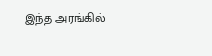இந்த அரங்கில்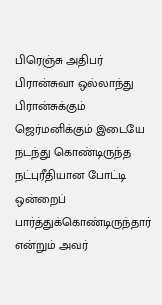பிரெஞ்சு அதிபர் பிரான்சுவா ஒல்லாந்து பிரான்சுக்கும் ஜெர்மனிக்கும் இடையே நடந்து கொண்டிருந்த நட்புரீதியான போட்டி ஒன்றைப் பார்த்துக்கொண்டிருந்தார் என்றும் அவர்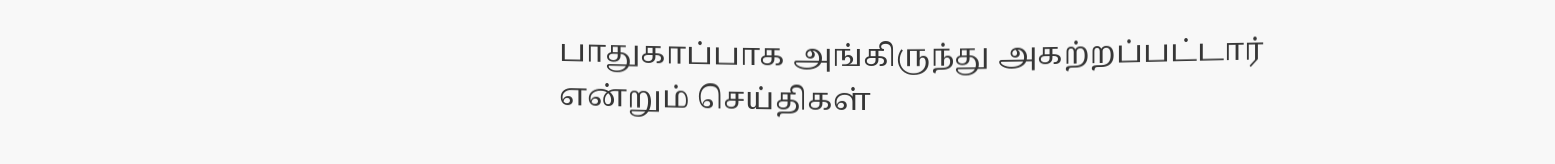பாதுகாப்பாக அங்கிருந்து அகற்றப்பட்டார் என்றும் செய்திகள்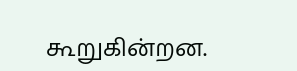கூறுகின்றன.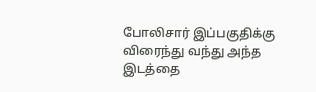போலிசார் இப்பகுதிக்கு விரைந்து வந்து அந்த இடத்தை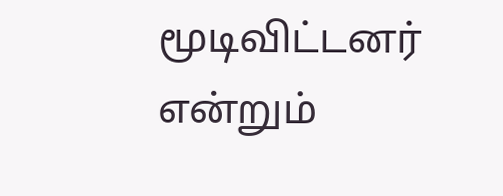மூடிவிட்டனர் என்றும்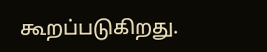கூறப்படுகிறது.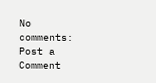No comments:
Post a Comment